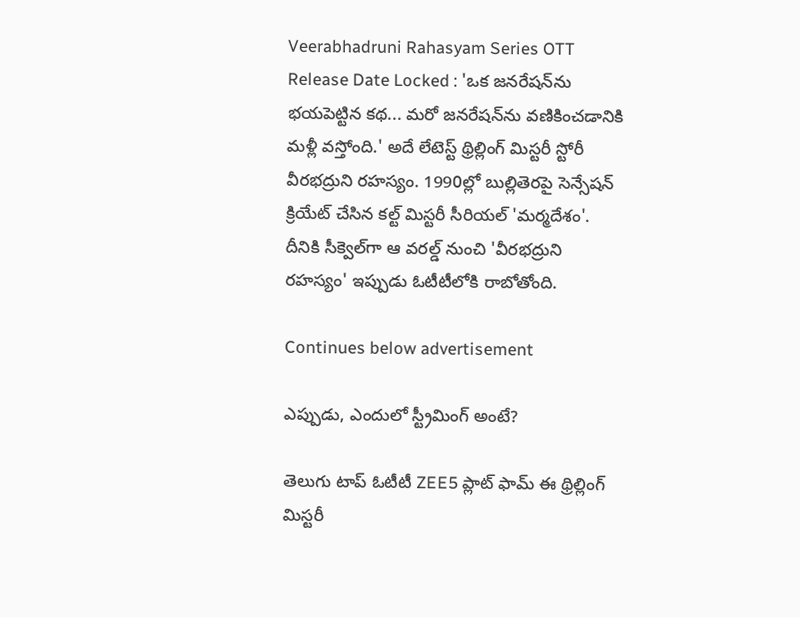Veerabhadruni Rahasyam Series OTT Release Date Locked : 'ఒక జనరేషన్‌ను భయపెట్టిన కథ... మరో జనరేషన్‌ను వణికించడానికి మళ్లీ వస్తోంది.' అదే లేటెస్ట్ థ్రిల్లింగ్ మిస్టరీ స్టోరీ వీరభద్రుని రహస్యం. 1990ల్లో బుల్లితెరపై సెన్సేషన్ క్రియేట్ చేసిన కల్ట్ మిస్టరీ సీరియల్ 'మర్మదేశం'. దీనికి సీక్వెల్‌గా ఆ వరల్డ్ నుంచి 'వీరభద్రుని రహస్యం' ఇప్పుడు ఓటీటీలోకి రాబోతోంది.

Continues below advertisement

ఎప్పుడు, ఎందులో స్ట్రీమింగ్ అంటే?

తెలుగు టాప్ ఓటీటీ ZEE5 ప్లాట్ ఫామ్ ఈ థ్రిల్లింగ్ మిస్టరీ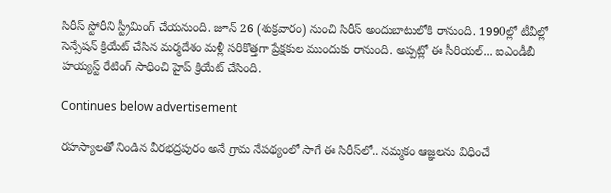సిరీస్‌ స్టోరీని స్ట్రీమింగ్ చేయనుంది. జూన్ 26 (శుక్రవారం) నుంచి సిరీస్ అందుబాటులోకి రానుంది. 1990ల్లో టీవీల్లో సెన్సేషన్ క్రియేట్ చేసిన మర్మదేశం మళ్లీ సరికొత్తగా ప్రేక్షకుల ముందుకు రానుంది. అప్పట్లో ఈ సీరియల్... ఐఎండీబీ హయ్యస్ట్ రేటింగ్ సాధించి హైప్ క్రియేట్ చేసింది.

Continues below advertisement

రహస్యాలతో నిండిన వీరభద్రపురం అనే గ్రామ నేపథ్యంలో సాగే ఈ సిరీస్‌లో.. నమ్మకం ఆజ్ఞలను విధించే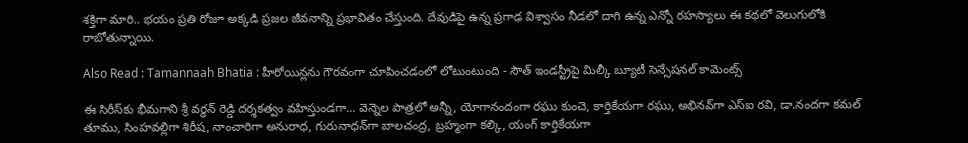శక్తిగా మారి.. భయం ప్రతి రోజూ అక్కడి ప్రజల జీవనాన్ని ప్రభావితం చేస్తుంది. దేవుడిపై ఉన్న ప్రగాఢ విశ్వాసం నీడలో దాగి ఉన్న ఎన్నో రహస్యాలు ఈ కథలో వెలుగులోకి రాబోతున్నాయి.

Also Read : Tamannaah Bhatia : హీరోయిన్లను గౌరవంగా చూపించడంలో లోటుంటుంది - సౌత్ ఇండస్ట్రీపై మిల్కీ బ్యూటీ సెన్సేషనల్ కామెంట్స్

ఈ సిరీస్‌కు భీమగాని శ్రీ వర్ధన్ రెడ్డి దర్శకత్వం వహిస్తుండగా... వెన్నెల పాత్రలో అన్నీ, యోగానందంగా రఘు కుంచె, కార్తికేయగా రఘు, అభినవ్‌గా ఎస్‌ఐ రవి, డా.నందగా కమల్ తూము, సింహవల్లిగా శిరీష‌, నాంచారిగా అనురాధ, గురునాధన్‌గా బాలచంద్ర, బ్రహ్మంగా కల్కి, యంగ్ కార్తికేయగా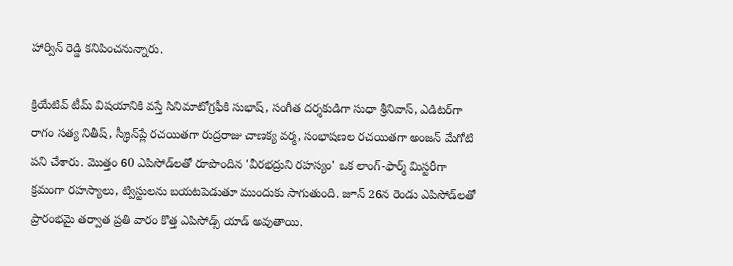హార్విన్ రెడ్డి క‌నిపించ‌నున్నారు.

క్రియేటివ్ టీమ్ విష‌యానికి వ‌స్తే సినిమాటోగ్రఫీకి సుభాష్, సంగీత దర్శకుడిగా సుధా శ్రీనివాస్, ఎడిటర్‌గా రాగం సత్య నితీష్, స్క్రీన్‌ప్లే రచయితగా రుద్రరాజు చాణక్య వర్మ, సంభాషణల రచయితగా అంజన్ మేగోటి పని చేశారు. మొత్తం 60 ఎపిసోడ్‌లతో రూపొందిన 'వీరభద్రుని రహస్యం' ఒక లాంగ్-ఫార్మ్ మిస్టరీగా క్రమంగా రహస్యాలు, ట్విస్టులను బయటపెడుతూ ముందుకు సాగుతుంది. జూన్ 26న రెండు ఎపిసోడ్‌లతో ప్రారంభమై త‌ర్వాత‌ ప్రతి వారం కొత్త ఎపిసోడ్స్ యాడ్ అవుతాయి.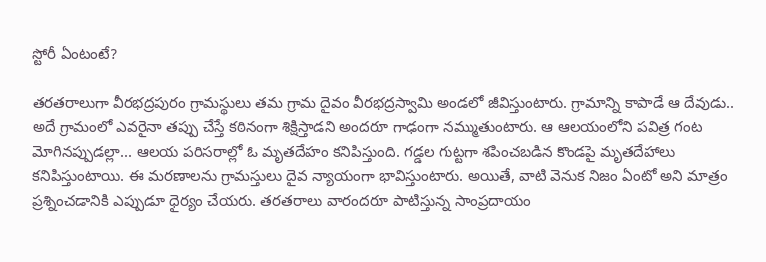స్టోరీ ఏంటంటే?

తరతరాలుగా వీరభద్రపురం గ్రామస్థులు తమ గ్రామ దైవం వీరభద్రస్వామి అండలో జీవిస్తుంటారు. గ్రామాన్ని కాపాడే ఆ దేవుడు.. అదే గ్రామంలో ఎవరైనా తప్పు చేస్తే కఠినంగా శిక్షిస్తాడని అందరూ గాఢంగా నమ్ముతుంటారు. ఆ ఆలయంలోని పవిత్ర గంట మోగినప్పుడల్లా... ఆలయ పరిసరాల్లో ఓ మృతదేహం కనిపిస్తుంది. గడ్డల గుట్టగా శపించబడిన కొండపై మృతదేహాలు క‌నిపిస్తుంటాయి. ఈ మరణాలను గ్రామస్తులు దైవ న్యాయంగా భావిస్తుంటారు. అయితే, వాటి వెనుక నిజం ఏంటో అని మాత్రం ప్రశ్నించడానికి ఎప్పుడూ ధైర్యం చేయరు. త‌ర‌త‌రాలు వారంద‌రూ పాటిస్తున్న సాంప్ర‌దాయం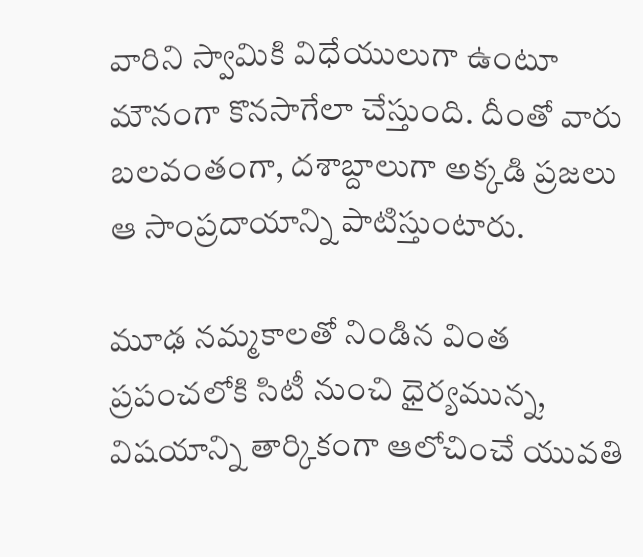వారిని స్వామికి విధేయులుగా ఉంటూ మౌనంగా కొన‌సాగేలా చేస్తుంది. దీంతో వారు బ‌ల‌వంతంగా, ద‌శాబ్దాలుగా అక్క‌డి ప్ర‌జ‌లు ఆ సాంప్ర‌దాయాన్ని పాటిస్తుంటారు.

మూఢ నమ్మకాలతో నిండిన వింత ప్రపంచలోకి సిటీ నుంచి ధైర్యమున్న, విషయాన్ని తార్కికంగా ఆలోచించే యువతి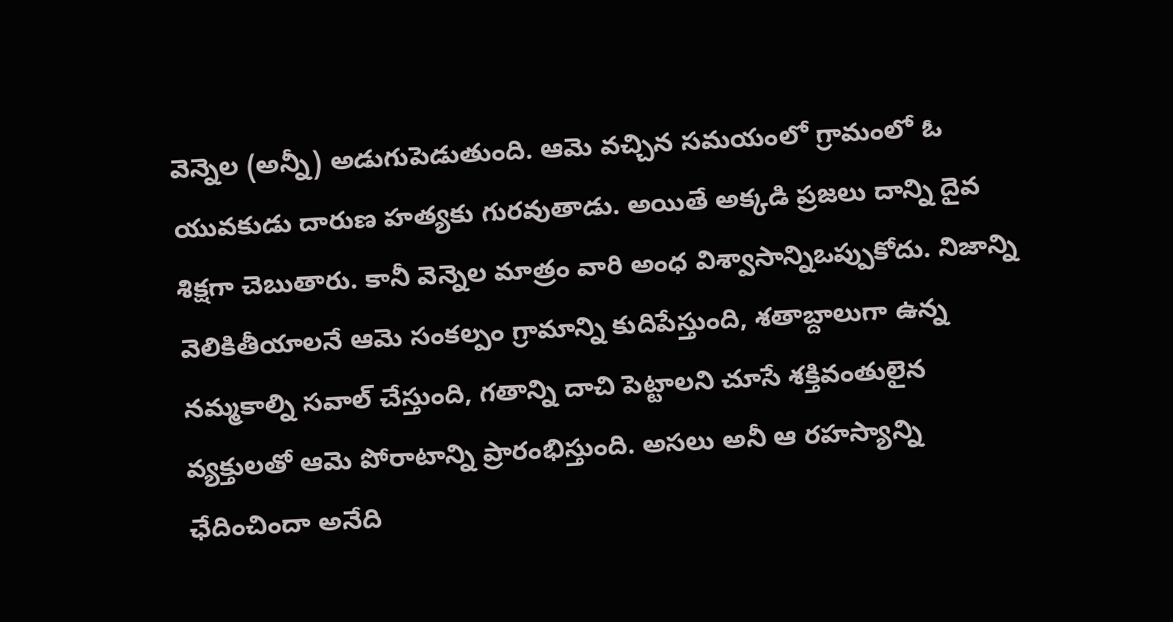వెన్నెల (అన్నీ) అడుగుపెడుతుంది. ఆమె వ‌చ్చిన స‌మ‌యంలో గ్రామంలో ఓ యువకుడు దారుణ హత్యకు గుర‌వుతాడు. అయితే అక్క‌డి ప్ర‌జ‌లు దాన్ని దైవ శిక్షగా చెబుతారు. కానీ వెన్నెల మాత్రం వారి అంధ విశ్వాసాన్నిఒప్పుకోదు. నిజాన్ని వెలికితీయాలనే ఆమె సంకల్పం గ్రామాన్ని కుదిపేస్తుంది, శతాబ్దాలుగా ఉన్న నమ్మకాల్ని సవాల్ చేస్తుంది, గతాన్ని దాచి పెట్టాలని చూసే శ‌క్తివంతులైన వ్య‌క్తుల‌తో ఆమె పోరాటాన్ని ప్రారంభిస్తుంది. అసలు అనీ ఆ రహస్యాన్ని ఛేదించిందా అనేది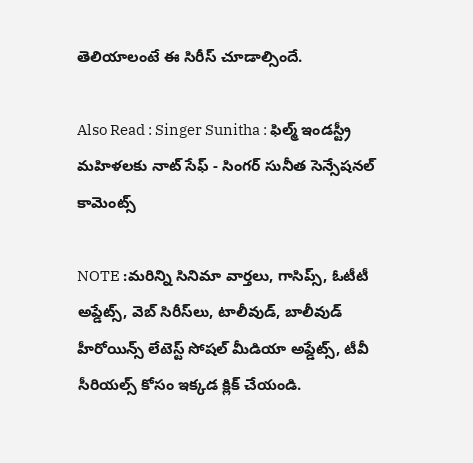తెలియాలంటే ఈ సిరీస్ చూడాల్సిందే.

Also Read : Singer Sunitha : ఫిల్మ్ ఇండస్ట్రీ మహిళలకు నాట్ సేఫ్ - సింగర్ సునీత సెన్సేషనల్ కామెంట్స్

NOTE :మరిన్ని సినిమా వార్తలు, గాసిప్స్, ఓటీటీ అప్డేట్స్, వెబ్ సిరీస్‌లు, టాలీవుడ్, బాలీవుడ్ హీరోయిన్స్ లేటెస్ట్ సోషల్ మీడియా అప్డేట్స్, టీవీ సీరియల్స్ కోసం ఇక్కడ క్లిక్ చేయండి.